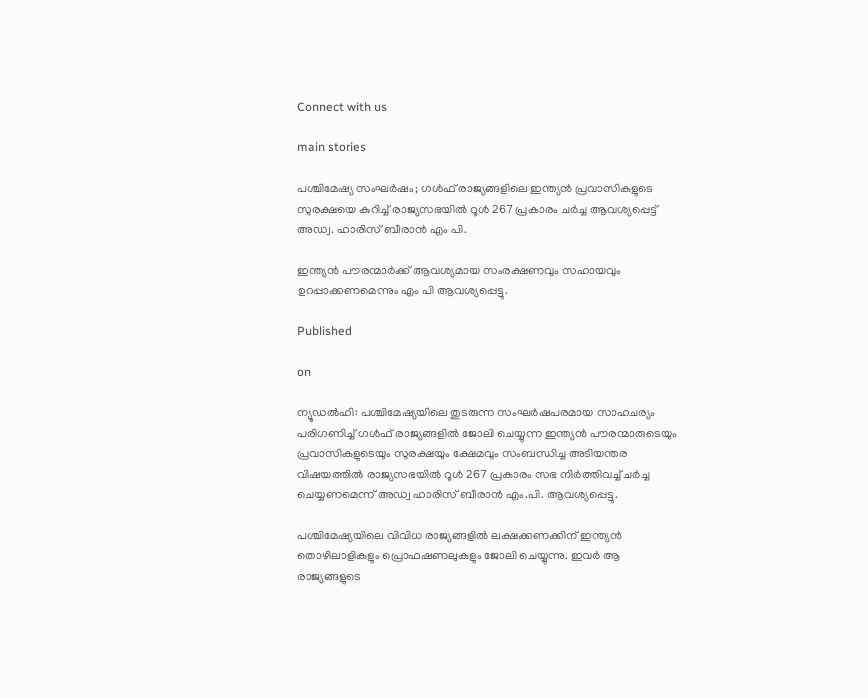Connect with us

main stories

പശ്ചിമേഷ്യ സംഘര്‍ഷം; ഗള്‍ഫ് രാജ്യങ്ങളിലെ ഇന്ത്യന്‍ പ്രവാസികളുടെ സുരക്ഷയെ കുറിച്ച് രാജ്യസഭയില്‍ റൂള്‍ 267 പ്രകാരം ചര്‍ച്ച ആവശ്യപ്പെട്ട് അഡ്വ. ഹാരിസ് ബീരാന്‍ എം പി.

ഇന്ത്യന്‍ പൗരന്മാര്‍ക്ക് ആവശ്യമായ സംരക്ഷണവും സഹായവും ഉറപ്പാക്കണമെന്നും എം പി ആവശ്യപ്പെട്ടു.

Published

on

ന്യൂഡല്‍ഹി: പശ്ചിമേഷ്യയിലെ തുടരുന്ന സംഘര്‍ഷപരമായ സാഹചര്യം പരിഗണിച്ച് ഗള്‍ഫ് രാജ്യങ്ങളില്‍ ജോലി ചെയ്യുന്ന ഇന്ത്യന്‍ പൗരന്മാരുടെയും പ്രവാസികളുടെയും സുരക്ഷയും ക്ഷേമവും സംബന്ധിച്ച അടിയന്തര വിഷയത്തില്‍ രാജ്യസഭയില്‍ റൂള്‍ 267 പ്രകാരം സഭ നിര്‍ത്തിവച്ച് ചര്‍ച്ച ചെയ്യണമെന്ന് അഡ്വ ഹാരിസ് ബീരാന്‍ എം.പി. ആവശ്യപ്പെട്ടു.

പശ്ചിമേഷ്യയിലെ വിവിധ രാജ്യങ്ങളില്‍ ലക്ഷക്കണക്കിന് ഇന്ത്യന്‍ തൊഴിലാളികളും പ്രൊഫഷണലുകളും ജോലി ചെയ്യുന്നു. ഇവര്‍ ആ രാജ്യങ്ങളുടെ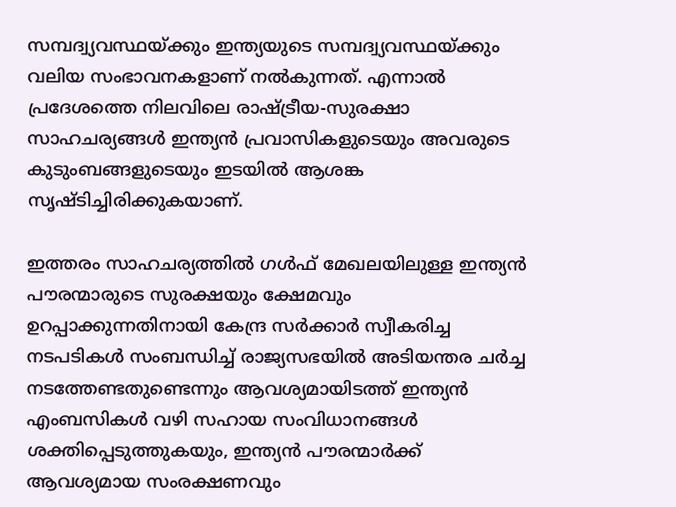സമ്പദ്വ്യവസ്ഥയ്ക്കും ഇന്ത്യയുടെ സമ്പദ്വ്യവസ്ഥയ്ക്കും വലിയ സംഭാവനകളാണ് നല്‍കുന്നത്. എന്നാല്‍ പ്രദേശത്തെ നിലവിലെ രാഷ്ട്രീയ-സുരക്ഷാ സാഹചര്യങ്ങള്‍ ഇന്ത്യന്‍ പ്രവാസികളുടെയും അവരുടെ കുടുംബങ്ങളുടെയും ഇടയില്‍ ആശങ്ക സൃഷ്ടിച്ചിരിക്കുകയാണ്.

ഇത്തരം സാഹചര്യത്തില്‍ ഗള്‍ഫ് മേഖലയിലുള്ള ഇന്ത്യന്‍ പൗരന്മാരുടെ സുരക്ഷയും ക്ഷേമവും ഉറപ്പാക്കുന്നതിനായി കേന്ദ്ര സര്‍ക്കാര്‍ സ്വീകരിച്ച നടപടികള്‍ സംബന്ധിച്ച് രാജ്യസഭയില്‍ അടിയന്തര ചര്‍ച്ച നടത്തേണ്ടതുണ്ടെന്നും ആവശ്യമായിടത്ത് ഇന്ത്യന്‍ എംബസികള്‍ വഴി സഹായ സംവിധാനങ്ങള്‍ ശക്തിപ്പെടുത്തുകയും, ഇന്ത്യന്‍ പൗരന്മാര്‍ക്ക് ആവശ്യമായ സംരക്ഷണവും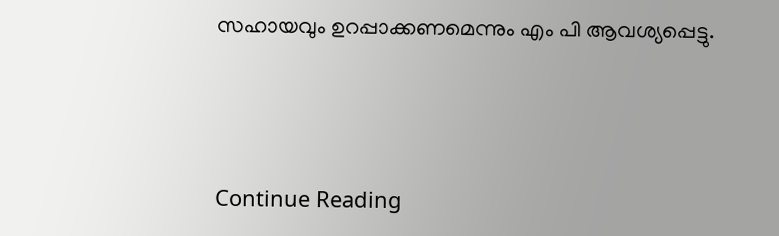സഹായവും ഉറപ്പാക്കണമെന്നും എം പി ആവശ്യപ്പെട്ടു.



Continue Reading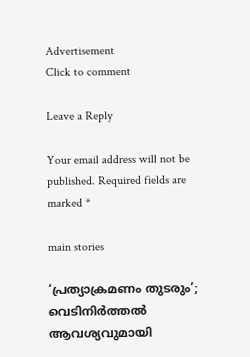Advertisement
Click to comment

Leave a Reply

Your email address will not be published. Required fields are marked *

main stories

‘പ്രത്യാക്രമണം തുടരും’; വെടിനിര്‍ത്തല്‍ ആവശ്യവുമായി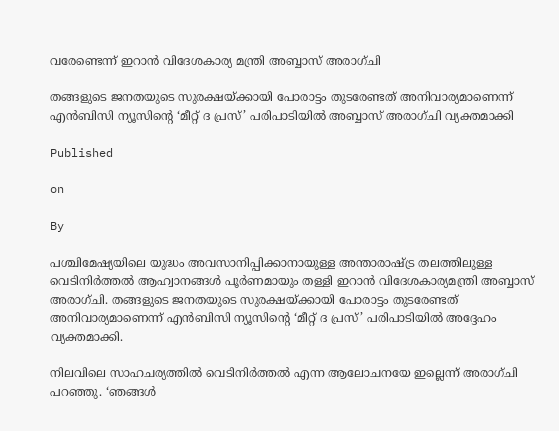വരേണ്ടെന്ന് ഇറാന്‍ വിദേശകാര്യ മന്ത്രി അബ്ബാസ് അരാഗ്ചി

തങ്ങളുടെ ജനതയുടെ സുരക്ഷയ്ക്കായി പോരാട്ടം തുടരേണ്ടത് അനിവാര്യമാണെന്ന് എന്‍ബിസി ന്യൂസിന്റെ ‘മീറ്റ് ദ പ്രസ്’ പരിപാടിയില്‍ അബ്ബാസ് അരാഗ്ചി വ്യക്തമാക്കി

Published

on

By

പശ്ചിമേഷ്യയിലെ യുദ്ധം അവസാനിപ്പിക്കാനായുള്ള അന്താരാഷ്ട്ര തലത്തിലുള്ള വെടിനിര്‍ത്തല്‍ ആഹ്വാനങ്ങള്‍ പൂര്‍ണമായും തള്ളി ഇറാന്‍ വിദേശകാര്യമന്ത്രി അബ്ബാസ് അരാഗ്ചി. തങ്ങളുടെ ജനതയുടെ സുരക്ഷയ്ക്കായി പോരാട്ടം തുടരേണ്ടത് അനിവാര്യമാണെന്ന് എന്‍ബിസി ന്യൂസിന്റെ ‘മീറ്റ് ദ പ്രസ്’ പരിപാടിയില്‍ അദ്ദേഹം വ്യക്തമാക്കി.

നിലവിലെ സാഹചര്യത്തില്‍ വെടിനിര്‍ത്തല്‍ എന്ന ആലോചനയേ ഇല്ലെന്ന് അരാഗ്ചി പറഞ്ഞു. ‘ഞങ്ങള്‍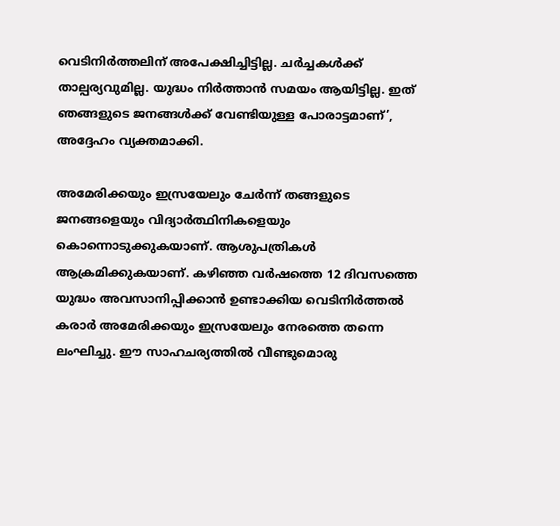വെടിനിര്‍ത്തലിന് അപേക്ഷിച്ചിട്ടില്ല. ചര്‍ച്ചകള്‍ക്ക് താല്പര്യവുമില്ല. യുദ്ധം നിര്‍ത്താന്‍ സമയം ആയിട്ടില്ല. ഇത് ഞങ്ങളുടെ ജനങ്ങള്‍ക്ക് വേണ്ടിയുള്ള പോരാട്ടമാണ്’,
അദ്ദേഹം വ്യക്തമാക്കി.

അമേരിക്കയും ഇസ്രയേലും ചേര്‍ന്ന് തങ്ങളുടെ ജനങ്ങളെയും വിദ്യാര്‍ത്ഥിനികളെയും കൊന്നൊടുക്കുകയാണ്. ആശുപത്രികള്‍ ആക്രമിക്കുകയാണ്. കഴിഞ്ഞ വര്‍ഷത്തെ 12 ദിവസത്തെ യുദ്ധം അവസാനിപ്പിക്കാന്‍ ഉണ്ടാക്കിയ വെടിനിര്‍ത്തല്‍ കരാര്‍ അമേരിക്കയും ഇസ്രയേലും നേരത്തെ തന്നെ ലംഘിച്ചു. ഈ സാഹചര്യത്തില്‍ വീണ്ടുമൊരു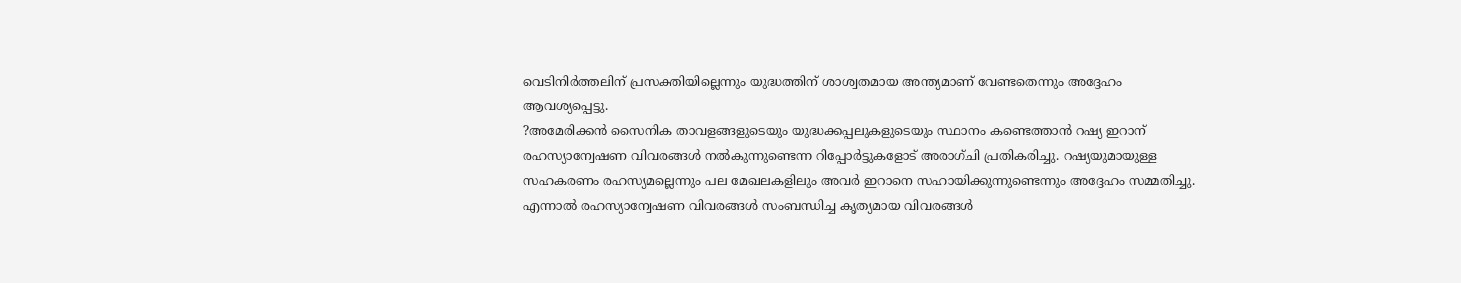വെടിനിര്‍ത്തലിന് പ്രസക്തിയില്ലെന്നും യുദ്ധത്തിന് ശാശ്വതമായ അന്ത്യമാണ് വേണ്ടതെന്നും അദ്ദേഹം ആവശ്യപ്പെട്ടു.
?അമേരിക്കന്‍ സൈനിക താവളങ്ങളുടെയും യുദ്ധക്കപ്പലുകളുടെയും സ്ഥാനം കണ്ടെത്താന്‍ റഷ്യ ഇറാന് രഹസ്യാന്വേഷണ വിവരങ്ങള്‍ നല്‍കുന്നുണ്ടെന്ന റിപ്പോര്‍ട്ടുകളോട് അരാഗ്ചി പ്രതികരിച്ചു. റഷ്യയുമായുള്ള സഹകരണം രഹസ്യമല്ലെന്നും പല മേഖലകളിലും അവര്‍ ഇറാനെ സഹായിക്കുന്നുണ്ടെന്നും അദ്ദേഹം സമ്മതിച്ചു. എന്നാല്‍ രഹസ്യാന്വേഷണ വിവരങ്ങള്‍ സംബന്ധിച്ച കൃത്യമായ വിവരങ്ങള്‍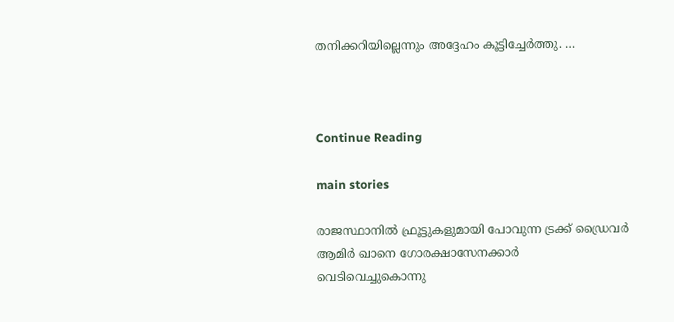തനിക്കറിയില്ലെന്നും അദ്ദേഹം കൂട്ടിച്ചേര്‍ത്തു. …



Continue Reading

main stories

രാജസ്ഥാനില്‍ ഫ്രൂട്ടുകളുമായി പോവുന്ന ട്രക്ക് ഡ്രൈവര്‍ ആമിര്‍ ഖാനെ ഗോരക്ഷാസേനക്കാര്‍ വെടിവെച്ചുകൊന്നു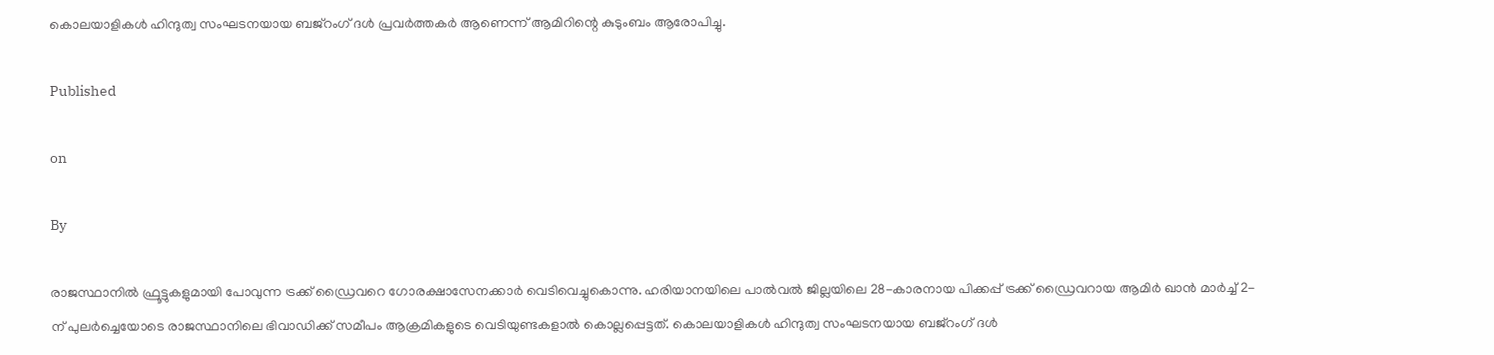കൊലയാളികള്‍ ഹിന്ദുത്വ സംഘടനയായ ബജ്‌റംഗ് ദള്‍ പ്രവര്‍ത്തകര്‍ ആണെന്ന് ആമിറിന്റെ കുടുംബം ആരോപിച്ചു.

Published

on

By

രാജസ്ഥാനില്‍ ഫ്രൂട്ടുകളുമായി പോവുന്ന ട്രക്ക് ഡ്രൈവറെ ഗോരക്ഷാസേനക്കാര്‍ വെടിവെച്ചുകൊന്നു. ഹരിയാനയിലെ പാല്‍വല്‍ ജില്ലയിലെ 28-കാരനായ പിക്കപ്പ് ട്രക്ക് ഡ്രൈവറായ ആമിര്‍ ഖാന്‍ മാര്‍ച്ച് 2-ന് പുലര്‍ച്ചെയോടെ രാജസ്ഥാനിലെ ഭിവാഡിക്ക് സമീപം ആക്രമികളുടെ വെടിയുണ്ടകളാല്‍ കൊല്ലപ്പെട്ടത്. കൊലയാളികള്‍ ഹിന്ദുത്വ സംഘടനയായ ബജ്‌റംഗ് ദള്‍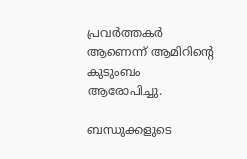പ്രവര്‍ത്തകര്‍ ആണെന്ന് ആമിറിന്റെ കുടുംബം ആരോപിച്ചു.

ബന്ധുക്കളുടെ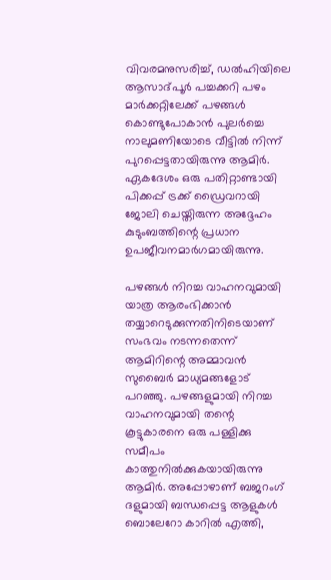വിവരമനുസരിച്ച്, ഡല്‍ഹിയിലെ ആസാദ്പൂര്‍ പച്ചക്കറി പഴം മാര്‍ക്കറ്റിലേക്ക് പഴങ്ങള്‍ കൊണ്ടുപോകാന്‍ പുലര്‍ച്ചെ നാലുമണിയോടെ വീട്ടില്‍ നിന്ന് പുറപ്പെട്ടതായിരുന്നു ആമിര്‍. ഏകദേശം ഒരു പതിറ്റാണ്ടായി പിക്കപ്പ് ട്രക്ക് ഡ്രൈവറായി ജോലി ചെയ്തിരുന്ന അദ്ദേഹം കുടുംബത്തിന്റെ പ്രധാന ഉപജീവനമാര്‍ഗമായിരുന്നു.

പഴങ്ങള്‍ നിറച്ച വാഹനവുമായി യാത്ര ആരംഭിക്കാന്‍ തയ്യാറെടുക്കുന്നതിനിടെയാണ് സംഭവം നടന്നതെന്ന് ആമിറിന്റെ അമ്മാവന്‍ സുബൈര്‍ മാധ്യമങ്ങളോട് പറഞ്ഞു. പഴങ്ങളുമായി നിറച്ച വാഹനവുമായി തന്റെ കൂട്ടുകാരനെ ഒരു പള്ളിക്കു സമീപം കാത്തുനില്‍ക്കുകയായിരുന്നു ആമിര്‍. അപ്പോഴാണ് ബജറംഗ് ദളുമായി ബന്ധപ്പെട്ട ആളുകള്‍ ബൊലേറോ കാറില്‍ എത്തി,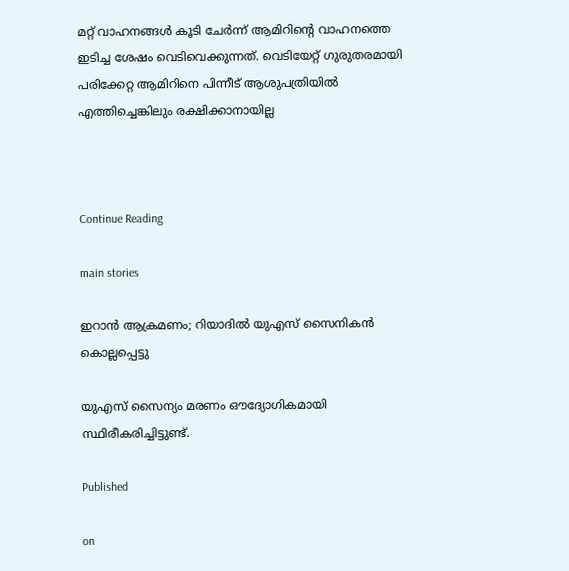മറ്റ് വാഹനങ്ങള്‍ കൂടി ചേര്‍ന്ന് ആമിറിന്റെ വാഹനത്തെ ഇടിച്ച ശേഷം വെടിവെക്കുന്നത്. വെടിയേറ്റ് ഗുരുതരമായി പരിക്കേറ്റ ആമിറിനെ പിന്നീട് ആശുപത്രിയില്‍ എത്തിച്ചെങ്കിലും രക്ഷിക്കാനായില്ല



Continue Reading

main stories

ഇറാന്‍ ആക്രമണം; റിയാദില്‍ യുഎസ് സൈനികന്‍ കൊല്ലപ്പെട്ടു

യുഎസ് സൈന്യം മരണം ഔദ്യോഗികമായി സ്ഥിരീകരിച്ചിട്ടുണ്ട്.

Published

on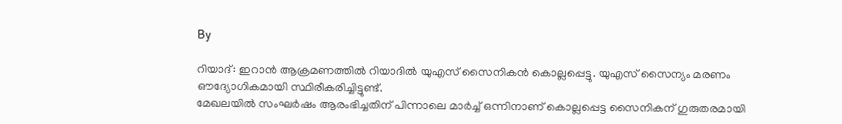By

റിയാദ്: ഇറാന്‍ ആക്രമണത്തില്‍ റിയാദില്‍ യുഎസ് സൈനികന്‍ കൊല്ലപ്പെട്ടു. യുഎസ് സൈന്യം മരണം ഔദ്യോഗികമായി സ്ഥിരീകരിച്ചിട്ടുണ്ട്.
മേഖലയില്‍ സംഘര്‍ഷം ആരംഭിച്ചതിന് പിന്നാലെ മാര്‍ച്ച് ഒന്നിനാണ് കൊല്ലപ്പെട്ട സൈനികന് ഗുരുതരമായി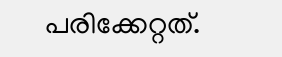പരിക്കേറ്റത്.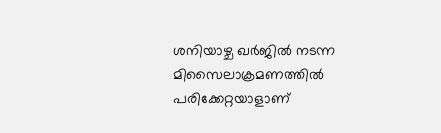ശനിയാഴ്ച ഖര്‍ജില്‍ നടന്ന മിസൈലാക്രമണത്തില്‍ പരിക്കേറ്റയാളാണ്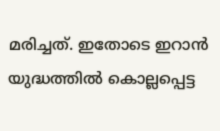മരിച്ചത്. ഇതോടെ ഇറാന്‍ യുദ്ധത്തില്‍ കൊല്ലപ്പെട്ട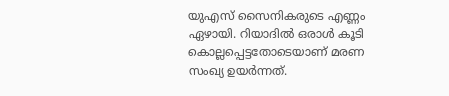യുഎസ് സൈനികരുടെ എണ്ണം ഏഴായി. റിയാദില്‍ ഒരാള്‍ കൂടി കൊല്ലപ്പെട്ടതോടെയാണ് മരണ സംഖ്യ ഉയര്‍ന്നത്.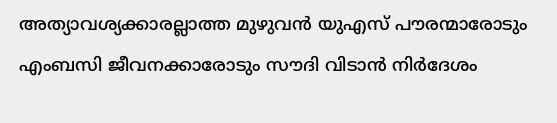അത്യാവശ്യക്കാരല്ലാത്ത മുഴുവന്‍ യുഎസ് പൗരന്മാരോടും എംബസി ജീവനക്കാരോടും സൗദി വിടാന്‍ നിര്‍ദേശം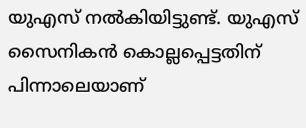യുഎസ് നല്‍കിയിട്ടുണ്ട്. യുഎസ് സൈനികന്‍ കൊല്ലപ്പെട്ടതിന് പിന്നാലെയാണ്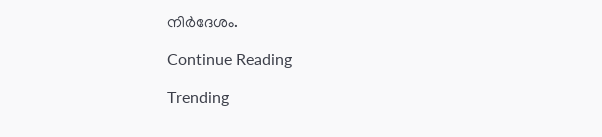നിര്‍ദേശം.

Continue Reading

Trending